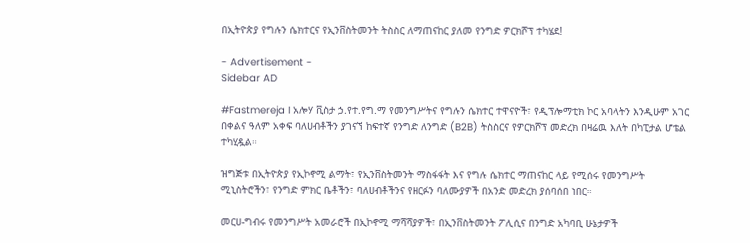በኢትዮጵያ የግሉን ሴክተርና የኢንቨስትመንት ትስስር ለማጠናከር ያለመ የንግድ ዎርክሾፕ ተካሄደ!

- Advertisement -
Sidebar AD

#Fastmereja I አሎሃ ቪስታ ኃ.የተ.የግ.ማ የመንግሥትና የግሉን ሴክተር ተዋናዮች፣ የዲፕሎማቲክ ኮር አባላትን እንዲሁም አገር በቀልና ዓለም አቀፍ ባለሀብቶችን ያገናኘ ከፍተኛ የንግድ ለንግድ (B2B) ትስስርና የዎርክሾፕ መድረክ በዛሬዉ እለት በካፒታል ሆቴል ተካሂዷል።

ዝግጅቱ በኢትዮጵያ የኢኮኖሚ ልማት፣ የኢንቨስትመንት ማስፋፋት እና የግሉ ሴክተር ማጠናከር ላይ የሚሰሩ የመንግሥት ሚኒስትሮችን፣ የንግድ ምክር ቤቶችን፣ ባለሀብቶችንና የዘርፉን ባለሙያዎች በአንድ መድረክ ያሰባሰበ ነበር።

መርሀ-ግብሩ የመንግሥት አመራሮች በኢኮኖሚ ማሻሻያዎች፣ በኢንቨስትመንት ፖሊሲና በንግድ አካባቢ ሁኔታዎች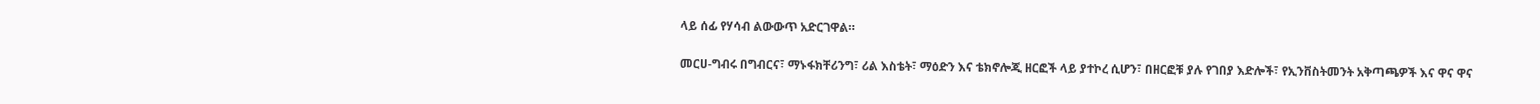ላይ ሰፊ የሃሳብ ልውውጥ አድርገዋል።

መርሀ-ግብሩ በግብርና፣ ማኑፋክቸሪንግ፣ ሪል እስቴት፣ ማዕድን እና ቴክኖሎጂ ዘርፎች ላይ ያተኮረ ሲሆን፣ በዘርፎቹ ያሉ የገበያ እድሎች፣ የኢንቨስትመንት አቅጣጫዎች እና ዋና ዋና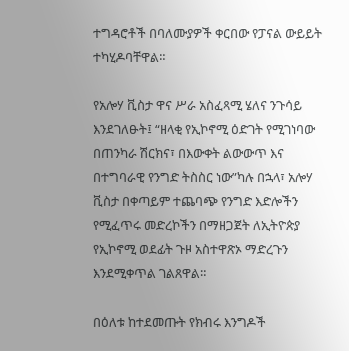ተግዳሮቶች በባለሙያዎች ቀርበው የፓናል ውይይት ተካሂዶባቸዋል።

የአሎሃ ቪስታ ዋና ሥራ አስፈጻሚ ሄለና ንጉሳይ እንደገለፁት፤ “ዘላቂ የኢኮኖሚ ዕድገት የሚገነባው በጠንካራ ሽርክና፣ በእውቀት ልውውጥ እና በተግባራዊ የንግድ ትስስር ነው”ካሉ በኋላ፣ አሎሃ ቪስታ በቀጣይም ተጨባጭ የንግድ እድሎችን የሚፈጥሩ መድረኮችን በማዘጋጀት ለኢትዮጵያ የኢኮኖሚ ወደፊት ጉዞ አስተዋጽኦ ማድረጉን እንደሚቀጥል ገልጸዋል።

በዕለቱ ከተደመጡት የክብሩ እንግዶች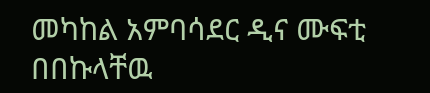መካከል አምባሳደር ዲና ሙፍቲ በበኩላቸዉ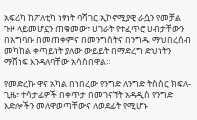አፍሪካ ከፖለቲካ ነፃነት ባሻገር ኢኮኖሚያዊ ራሷን የመቻል ጉዞ ላይመሆኗን ጠቁመው፣ ሀገራት የተፈጥሮ ሀብታቸውን በአግባቡ በመጠቀምና በመንግስትና በንግዱ ማህበረሰብ መካከል ቀጣይነት ያለው ውይይት በማድረግ ድህነትን ማሸነፍ እንዳለባቸው አሳስበዋል።

የመድረኩ ዋና አካል በነበረው የንግድ ለንግድ ትስስር ክፍለ-ጊዜ፣ ተሳታፊዎች በቀጥታ በመገናኘት አዳዲስ የንግድ እድሎችን መለዋወጣቸውና ለወደፊት የሚሆኑ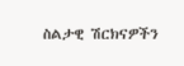ስልታዊ ሽርክናዎችን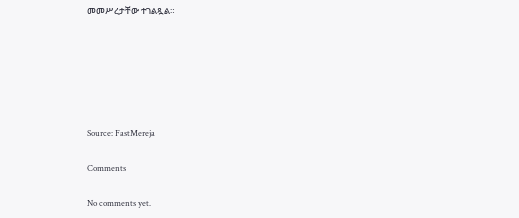መመሥረታቸው ተገልጿል።






Source: FastMereja

Comments

No comments yet.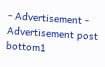- Advertisement -
Advertisement post bottom1